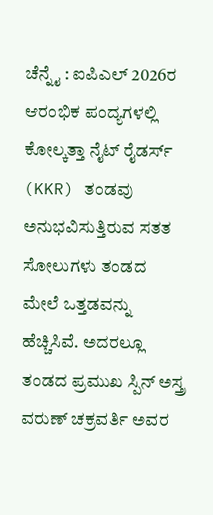ಚೆನ್ನೈ : ಐಪಿಎಲ್ 2026ರ ಆರಂಭಿಕ ಪಂದ್ಯಗಳಲ್ಲಿ ಕೋಲ್ಕತ್ತಾ ನೈಟ್ ರೈಡರ್ಸ್ (KKR) ತಂಡವು ಅನುಭವಿಸುತ್ತಿರುವ ಸತತ ಸೋಲುಗಳು ತಂಡದ ಮೇಲೆ ಒತ್ತಡವನ್ನು ಹೆಚ್ಚಿಸಿವೆ. ಅದರಲ್ಲೂ ತಂಡದ ಪ್ರಮುಖ ಸ್ಪಿನ್ ಅಸ್ತ್ರ ವರುಣ್ ಚಕ್ರವರ್ತಿ ಅವರ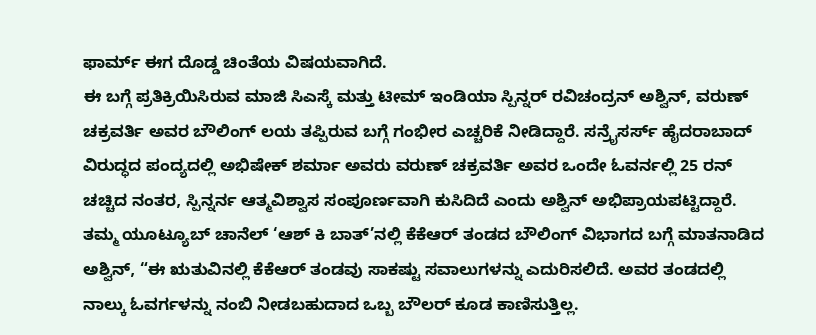ಫಾರ್ಮ್ ಈಗ ದೊಡ್ಡ ಚಿಂತೆಯ ವಿಷಯವಾಗಿದೆ.
ಈ ಬಗ್ಗೆ ಪ್ರತಿಕ್ರಿಯಿಸಿರುವ ಮಾಜಿ ಸಿಎಸ್ಕೆ ಮತ್ತು ಟೀಮ್ ಇಂಡಿಯಾ ಸ್ಪಿನ್ನರ್ ರವಿಚಂದ್ರನ್ ಅಶ್ವಿನ್, ವರುಣ್ ಚಕ್ರವರ್ತಿ ಅವರ ಬೌಲಿಂಗ್ ಲಯ ತಪ್ಪಿರುವ ಬಗ್ಗೆ ಗಂಭೀರ ಎಚ್ಚರಿಕೆ ನೀಡಿದ್ದಾರೆ. ಸನ್ರೈಸರ್ಸ್ ಹೈದರಾಬಾದ್ ವಿರುದ್ಧದ ಪಂದ್ಯದಲ್ಲಿ ಅಭಿಷೇಕ್ ಶರ್ಮಾ ಅವರು ವರುಣ್ ಚಕ್ರವರ್ತಿ ಅವರ ಒಂದೇ ಓವರ್ನಲ್ಲಿ 25 ರನ್ ಚಚ್ಚಿದ ನಂತರ, ಸ್ಪಿನ್ನರ್ನ ಆತ್ಮವಿಶ್ವಾಸ ಸಂಪೂರ್ಣವಾಗಿ ಕುಸಿದಿದೆ ಎಂದು ಅಶ್ವಿನ್ ಅಭಿಪ್ರಾಯಪಟ್ಟಿದ್ದಾರೆ.
ತಮ್ಮ ಯೂಟ್ಯೂಬ್ ಚಾನೆಲ್ ‘ಆಶ್ ಕಿ ಬಾತ್’ನಲ್ಲಿ ಕೆಕೆಆರ್ ತಂಡದ ಬೌಲಿಂಗ್ ವಿಭಾಗದ ಬಗ್ಗೆ ಮಾತನಾಡಿದ ಅಶ್ವಿನ್, “ಈ ಋತುವಿನಲ್ಲಿ ಕೆಕೆಆರ್ ತಂಡವು ಸಾಕಷ್ಟು ಸವಾಲುಗಳನ್ನು ಎದುರಿಸಲಿದೆ. ಅವರ ತಂಡದಲ್ಲಿ ನಾಲ್ಕು ಓವರ್ಗಳನ್ನು ನಂಬಿ ನೀಡಬಹುದಾದ ಒಬ್ಬ ಬೌಲರ್ ಕೂಡ ಕಾಣಿಸುತ್ತಿಲ್ಲ.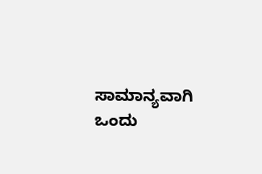ಸಾಮಾನ್ಯವಾಗಿ ಒಂದು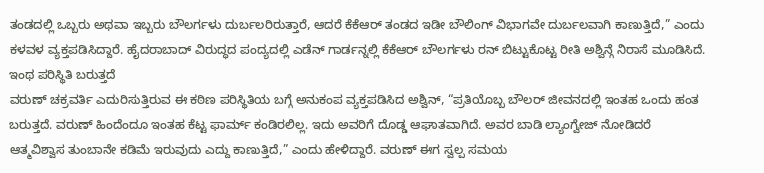ತಂಡದಲ್ಲಿ ಒಬ್ಬರು ಅಥವಾ ಇಬ್ಬರು ಬೌಲರ್ಗಳು ದುರ್ಬಲರಿರುತ್ತಾರೆ, ಆದರೆ ಕೆಕೆಆರ್ ತಂಡದ ಇಡೀ ಬೌಲಿಂಗ್ ವಿಭಾಗವೇ ದುರ್ಬಲವಾಗಿ ಕಾಣುತ್ತಿದೆ,” ಎಂದು ಕಳವಳ ವ್ಯಕ್ತಪಡಿಸಿದ್ದಾರೆ. ಹೈದರಾಬಾದ್ ವಿರುದ್ಧದ ಪಂದ್ಯದಲ್ಲಿ ಎಡೆನ್ ಗಾರ್ಡನ್ನಲ್ಲಿ ಕೆಕೆಆರ್ ಬೌಲರ್ಗಳು ರನ್ ಬಿಟ್ಟುಕೊಟ್ಟ ರೀತಿ ಅಶ್ವಿನ್ಗೆ ನಿರಾಸೆ ಮೂಡಿಸಿದೆ.
ಇಂಥ ಪರಿಸ್ಥಿತಿ ಬರುತ್ತದೆ
ವರುಣ್ ಚಕ್ರವರ್ತಿ ಎದುರಿಸುತ್ತಿರುವ ಈ ಕಠಿಣ ಪರಿಸ್ಥಿತಿಯ ಬಗ್ಗೆ ಅನುಕಂಪ ವ್ಯಕ್ತಪಡಿಸಿದ ಅಶ್ವಿನ್, “ಪ್ರತಿಯೊಬ್ಬ ಬೌಲರ್ ಜೀವನದಲ್ಲಿ ಇಂತಹ ಒಂದು ಹಂತ ಬರುತ್ತದೆ. ವರುಣ್ ಹಿಂದೆಂದೂ ಇಂತಹ ಕೆಟ್ಟ ಫಾರ್ಮ್ ಕಂಡಿರಲಿಲ್ಲ. ಇದು ಅವರಿಗೆ ದೊಡ್ಡ ಆಘಾತವಾಗಿದೆ. ಅವರ ಬಾಡಿ ಲ್ಯಾಂಗ್ವೇಜ್ ನೋಡಿದರೆ ಆತ್ಮವಿಶ್ವಾಸ ತುಂಬಾನೇ ಕಡಿಮೆ ಇರುವುದು ಎದ್ದು ಕಾಣುತ್ತಿದೆ,” ಎಂದು ಹೇಳಿದ್ದಾರೆ. ವರುಣ್ ಈಗ ಸ್ವಲ್ಪ ಸಮಯ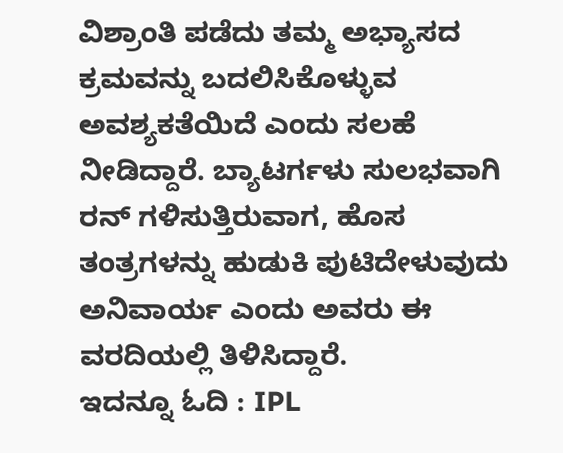ವಿಶ್ರಾಂತಿ ಪಡೆದು ತಮ್ಮ ಅಭ್ಯಾಸದ ಕ್ರಮವನ್ನು ಬದಲಿಸಿಕೊಳ್ಳುವ ಅವಶ್ಯಕತೆಯಿದೆ ಎಂದು ಸಲಹೆ ನೀಡಿದ್ದಾರೆ. ಬ್ಯಾಟರ್ಗಳು ಸುಲಭವಾಗಿ ರನ್ ಗಳಿಸುತ್ತಿರುವಾಗ, ಹೊಸ ತಂತ್ರಗಳನ್ನು ಹುಡುಕಿ ಪುಟಿದೇಳುವುದು ಅನಿವಾರ್ಯ ಎಂದು ಅವರು ಈ ವರದಿಯಲ್ಲಿ ತಿಳಿಸಿದ್ದಾರೆ.
ಇದನ್ನೂ ಓದಿ : IPL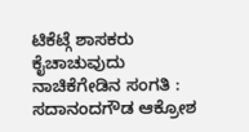ಟಿಕೆಟ್ಗೆ ಶಾಸಕರು ಕೈಚಾಚುವುದು ನಾಚಿಕೆಗೇಡಿನ ಸಂಗತಿ : ಸದಾನಂದಗೌಡ ಆಕ್ರೋಶ